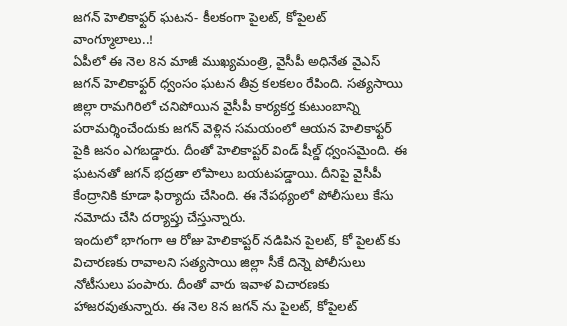జగన్ హెలికాఫ్టర్ ఘటన- కీలకంగా పైలట్, కోపైలట్ వాంగ్మూలాలు..!
ఏపీలో ఈ నెల 8న మాజీ ముఖ్యమంత్రి, వైసీపీ అధినేత వైఎస్ జగన్ హెలికాఫ్టర్ ధ్వంసం ఘటన తీవ్ర కలకలం రేపింది. సత్యసాయి జిల్లా రామగిరిలో చనిపోయిన వైసీపీ కార్యకర్త కుటుంబాన్ని పరామర్శించేందుకు జగన్ వెళ్లిన సమయంలో ఆయన హెలికాఫ్టర్ పైకి జనం ఎగబడ్డారు. దీంతో హెలికాప్టర్ విండ్ షీల్డ్ ధ్వంసమైంది. ఈ ఘటనతో జగన్ భద్రతా లోపాలు బయటపడ్డాయి. దీనిపై వైసీపీ కేంద్రానికి కూడా ఫిర్యాదు చేసింది. ఈ నేపథ్యంలో పోలీసులు కేసు నమోదు చేసి దర్యాప్తు చేస్తున్నారు.
ఇందులో భాగంగా ఆ రోజు హెలికాప్టర్ నడిపిన పైలట్, కో పైలట్ కు విచారణకు రావాలని సత్యసాయి జిల్లా సీకే దిన్నె పోలీసులు నోటీసులు పంపారు. దీంతో వారు ఇవాళ విచారణకు హాజరవుతున్నారు. ఈ నెల 8న జగన్ ను పైలట్, కోపైలట్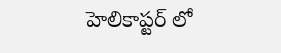హెలికాప్టర్ లో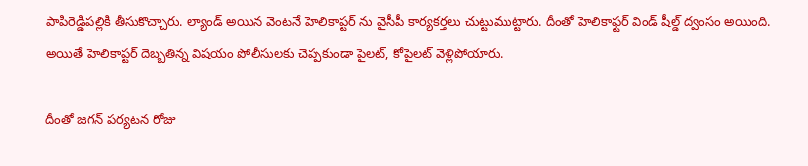పాపిరెడ్డిపల్లికి తీసుకొచ్చారు. ల్యాండ్ అయిన వెంటనే హెలికాప్టర్ ను వైసీపీ కార్యకర్తలు చుట్టుముట్టారు. దీంతో హెలికాఫ్టర్ విండ్ షీల్డ్ ద్వంసం అయింది. అయితే హెలికాప్టర్ దెబ్బతిన్న విషయం పోలీసులకు చెప్పకుండా పైలట్, కోపైలట్ వెళ్లిపోయారు.

దీంతో జగన్ పర్యటన రోజు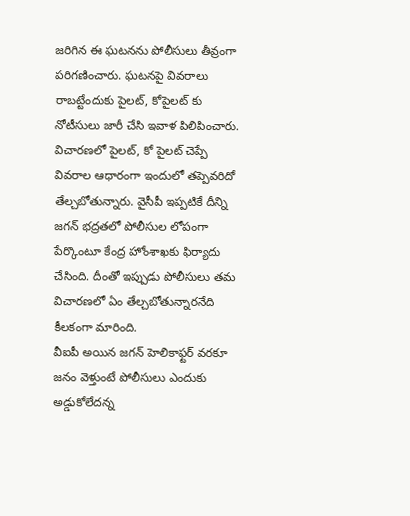జరిగిన ఈ ఘటనను పోలీసులు తీవ్రంగా పరిగణించారు. ఘటనపై వివరాలు రాబట్టేందుకు పైలట్, కోపైలట్ కు నోటీసులు జారీ చేసి ఇవాళ పిలిపించారు. విచారణలో పైలట్, కో పైలట్ చెప్పే వివరాల ఆధారంగా ఇందులో తప్పెవరిదో తేల్చబోతున్నారు. వైసీపీ ఇప్పటికే దీన్ని జగన్ భద్రతలో పోలీసుల లోపంగా పేర్కొంటూ కేంద్ర హోంశాఖకు ఫిర్యాదు చేసింది. దీంతో ఇప్పుడు పోలీసులు తమ విచారణలో ఏం తేల్చబోతున్నారనేది కీలకంగా మారింది.
వీఐపీ అయిన జగన్ హెలికాఫ్టర్ వరకూ జనం వెళ్తుంటే పోలీసులు ఎందుకు అడ్డుకోలేదన్న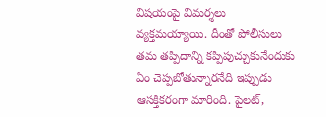విషయంపై విమర్శలు వ్యక్తమయ్యాయి. దీంతో పోలీసులు తమ తప్పిదాన్ని కప్పిపుచ్చుకునేందుకు ఏం చెప్పబోతున్నారనేది ఇప్పుడు ఆసక్తికరంగా మారింది. పైలట్,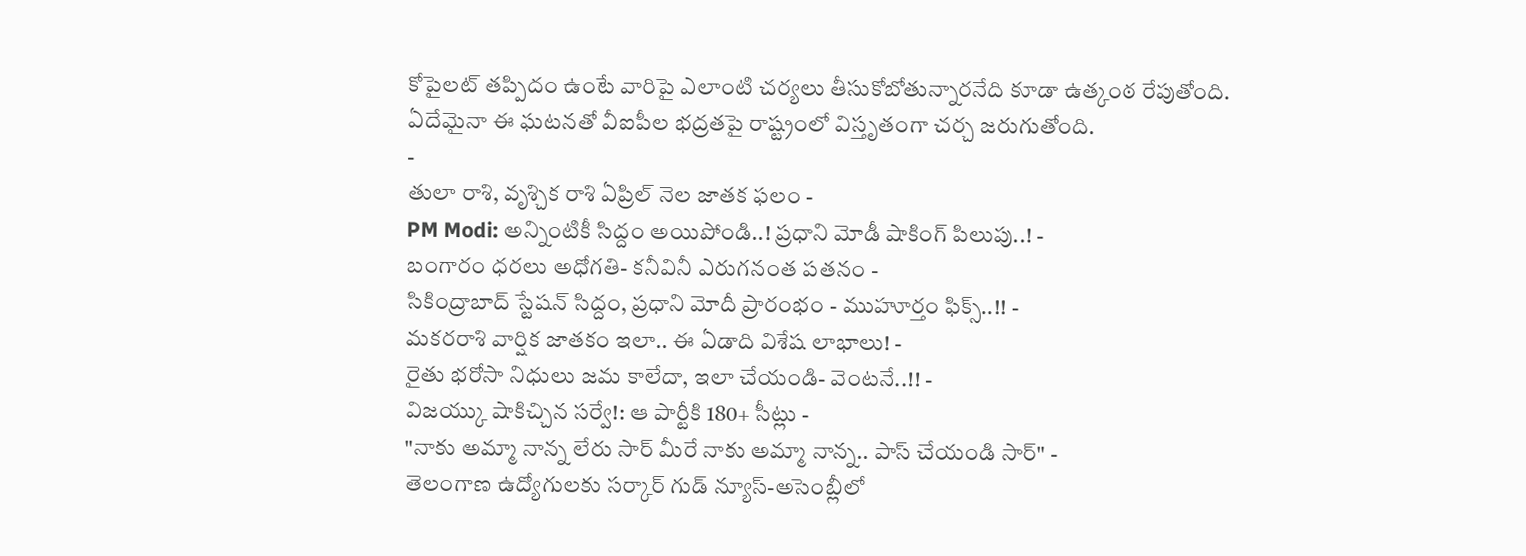కోపైలట్ తప్పిదం ఉంటే వారిపై ఎలాంటి చర్యలు తీసుకోబోతున్నారనేది కూడా ఉత్కంఠ రేపుతోంది. ఏదేమైనా ఈ ఘటనతో వీఐపీల భద్రతపై రాష్ట్రంలో విస్తృతంగా చర్చ జరుగుతోంది.
-
తులా రాశి, వృశ్చిక రాశి ఏప్రిల్ నెల జాతక ఫలం -
PM Modi: అన్నింటికీ సిద్దం అయిపోండి..! ప్రధాని మోడీ షాకింగ్ పిలుపు..! -
బంగారం ధరలు అధోగతి- కనీవినీ ఎరుగనంత పతనం -
సికింద్రాబాద్ స్టేషన్ సిద్దం, ప్రధాని మోదీ ప్రారంభం - ముహూర్తం ఫిక్స్..!! -
మకరరాశి వార్షిక జాతకం ఇలా.. ఈ ఏడాది విశేష లాభాలు! -
రైతు భరోసా నిధులు జమ కాలేదా, ఇలా చేయండి- వెంటనే..!! -
విజయ్కు షాకిచ్చిన సర్వే!: ఆ పార్టీకి 180+ సీట్లు -
"నాకు అమ్మా నాన్న లేరు సార్ మీరే నాకు అమ్మా నాన్న.. పాస్ చేయండి సార్" -
తెలంగాణ ఉద్యోగులకు సర్కార్ గుడ్ న్యూస్-అసెంబ్లీలో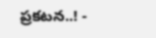ప్రకటన..! -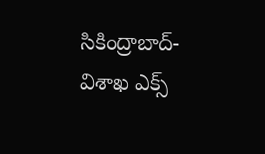సికింద్రాబాద్- విశాఖ ఎక్స్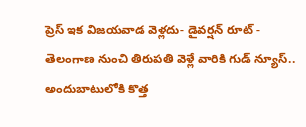ప్రెస్ ఇక విజయవాడ వెళ్లదు- డైవర్షన్ రూట్ -
తెలంగాణ నుంచి తిరుపతి వెళ్లే వారికి గుడ్ న్యూస్.. అందుబాటులోకి కొత్త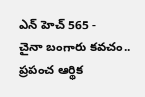ఎన్ హెచ్ 565 -
చైనా బంగారు కవచం.. ప్రపంచ ఆర్థిక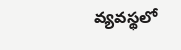వ్యవస్థలో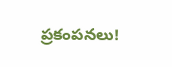ప్రకంపనలు!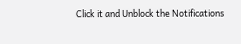Click it and Unblock the Notifications